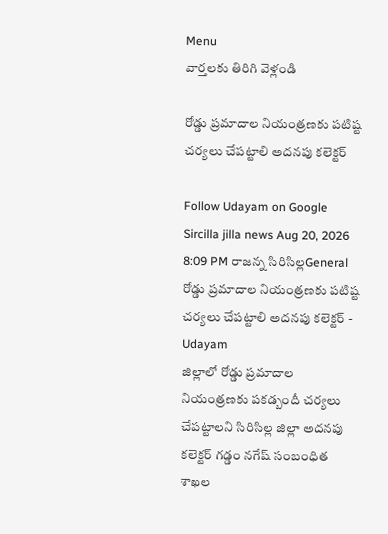Menu
వార్తలకు తిరిగి వెళ్లండి

రోడ్డు ప్రమాదాల నియంత్రణకు పటిష్ట చర్యలు చేపట్టాలి అదనపు కలెక్టర్

Follow Udayam on Google
Sircilla jilla news Aug 20, 2026 8:09 PM రాజన్న సిరిసిల్లGeneral
రోడ్డు ప్రమాదాల నియంత్రణకు పటిష్ట చర్యలు చేపట్టాలి అదనపు కలెక్టర్ - Udayam
జిల్లాలో రోడ్డు ప్రమాదాల నియంత్రణకు పకడ్బందీ చర్యలు చేపట్టాలని సిరిసిల్ల జిల్లా అదనపు కలెక్టర్ గడ్డం నగేష్ సంబంధిత శాఖల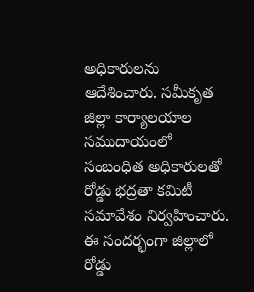అధికారులను ఆదేశించారు. సమీకృత జిల్లా కార్యాలయాల సముదాయంలో సంబంధిత అధికారులతో రోడ్డు భద్రతా కమిటీ సమావేశం నిర్వహించారు. ఈ సందర్భంగా జిల్లాలో రోడ్డు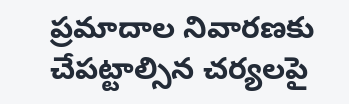ప్రమాదాల నివారణకు చేపట్టాల్సిన చర్యలపై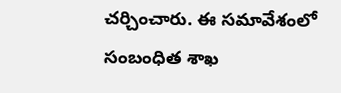చర్చించారు. ఈ సమావేశంలో సంబంధిత శాఖ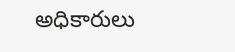అధికారులు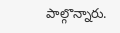పాల్గొన్నారు.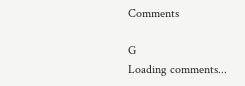Comments

G
Loading comments...